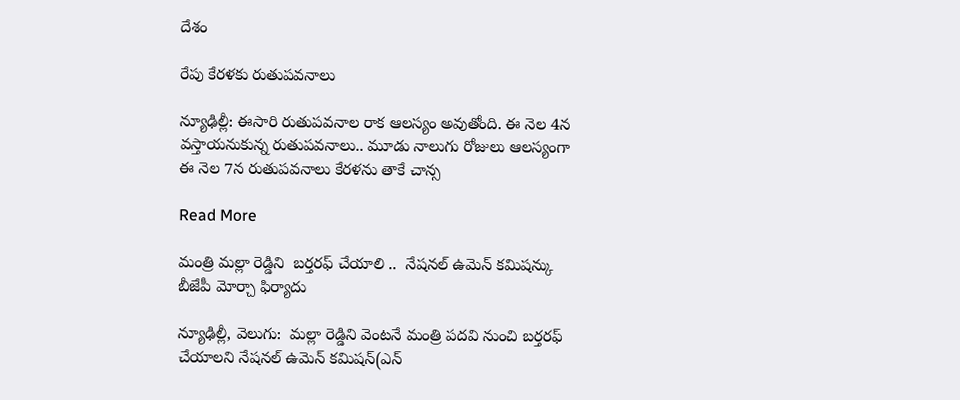దేశం

రేపు కేరళకు రుతుపవనాలు

న్యూఢిల్లీ: ఈసారి రుతుపవనాల రాక ఆలస్యం అవుతోంది. ఈ నెల 4న వస్తాయనుకున్న రుతుపవనాలు.. మూడు నాలుగు రోజులు ఆలస్యంగా ఈ నెల 7న రుతుపవనాలు కేరళను తాకే చాన్స

Read More

మంత్రి మల్లా రెడ్డిని  బర్తరఫ్ చేయాలి ..  నేషనల్ ఉమెన్ కమిషన్కు బీజేపీ మోర్చా ఫిర్యాదు

న్యూఢిల్లీ, వెలుగు:  మల్లా రెడ్డిని వెంటనే మంత్రి పదవి నుంచి బర్తరఫ్ చేయాలని నేషనల్ ఉమెన్ కమిషన్(ఎన్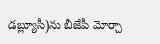డబ్ల్యూసీ)ను బీజేపీ మోర్చా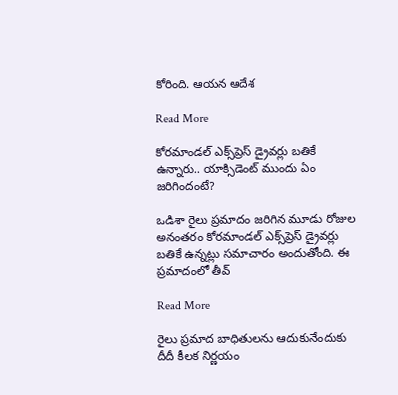కోరింది. ఆయన ఆదేశ

Read More

కోర‌మాండల్ ఎక్స్‌ప్రెస్‌ డ్రైవర్లు బతికే ఉన్నారు.. యాక్సిడెంట్ ముందు ఏం జరిగిందంటే?

ఒడిశా రైలు ప్ర‌మాదం జరిగిన మూడు రోజుల అనంతరం కోర‌మాండల్ ఎక్స్‌ప్రెస్‌ డ్రైవర్లు బతికే ఉన్నట్లు సమాచారం అందుతోంది. ఈ ప్రమాదంలో తీవ్

Read More

రైలు ప్రమాద బాధితులను ఆదుకునేందుకు దీదీ కీలక నిర్ణయం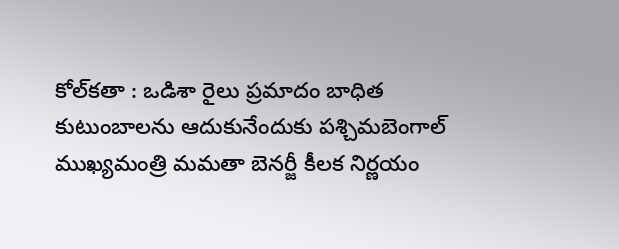కోల్‌కతా : ఒడిశా రైలు ప్రమాదం బాధిత కుటుంబాలను ఆదుకునేందుకు పశ్చిమబెంగాల్‌ ముఖ్యమంత్రి మమతా బెనర్జీ కీలక నిర్ణయం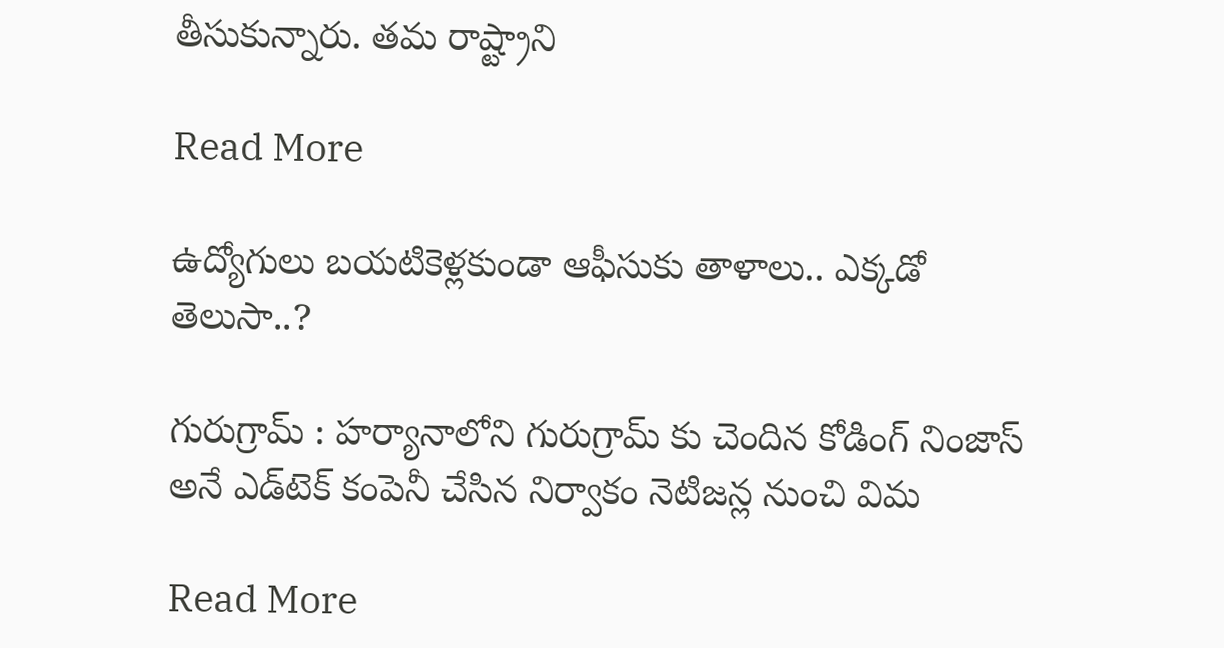తీసుకున్నారు. తమ రాష్ట్రాని

Read More

ఉద్యోగులు బయటికెళ్లకుండా ఆఫీసుకు తాళాలు.. ఎక్కడో తెలుసా..?

గురుగ్రామ్‌ : హర్యానాలోని గురుగ్రామ్‌ కు చెందిన కోడింగ్‌ నింజాస్‌ అనే ఎడ్‌టెక్‌ కంపెనీ చేసిన నిర్వాకం నెటిజన్ల నుంచి విమ

Read More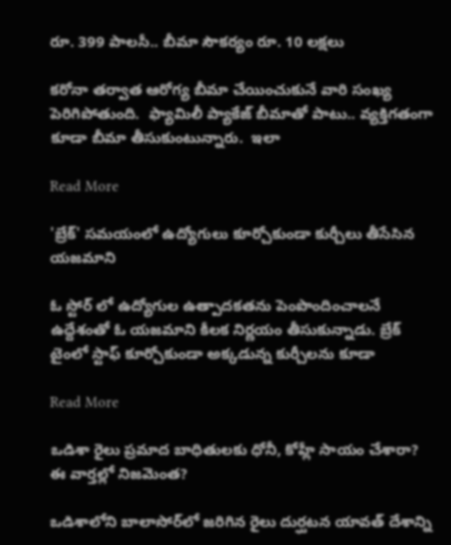రూ. 399 పాలసీ.. బీమా సౌకర్యం రూ. 10 లక్షలు

కరోనా తర్వాత ఆరోగ్య బీమా చేయించుకునే వారి సంఖ్య పెరిగిపోతుంది.  ఫ్యామిలీ ప్యాకేజ్ బీమాతో పాటు.. వ్యక్తిగతంగా కూడా బీమా తీసుకుంటున్నారు.  ఇలా

Read More

'బ్రేక్' సమయంలో ఉద్యోగులు కూర్చోకుండా కుర్చీలు తీసేసిన యజమాని

ఓ స్టోర్ లో ఉద్యోగుల ఉత్పాదకతను పెంపొందించాలనే ఉద్దేశంతో ఓ యజమాని కీలక నిర్ణయం తీసుకున్నాడు. బ్రేక్ టైంలో స్టాఫ్ కూర్చోకుండా అక్కడున్న కుర్చీలను కూడా

Read More

ఒడిశా రైలు ప్ర‌మాద బాధితుల‌కు ధోనీ, కోహ్లీ సాయం చేశారా? ఈ వార్తల్లో నిజమెంత?

ఒడిశాలోని బాలాసోర్‌లో జరిగిన రైలు దుర్ఘ‌ట‌న యావత్ దేశాన్ని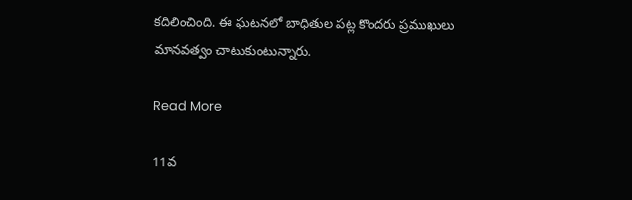కదిలించింది. ఈ ఘటనలో బాధితుల పట్ల కొందరు ప్రముఖులు మానవత్వం చాటుకుంటున్నారు.

Read More

11వ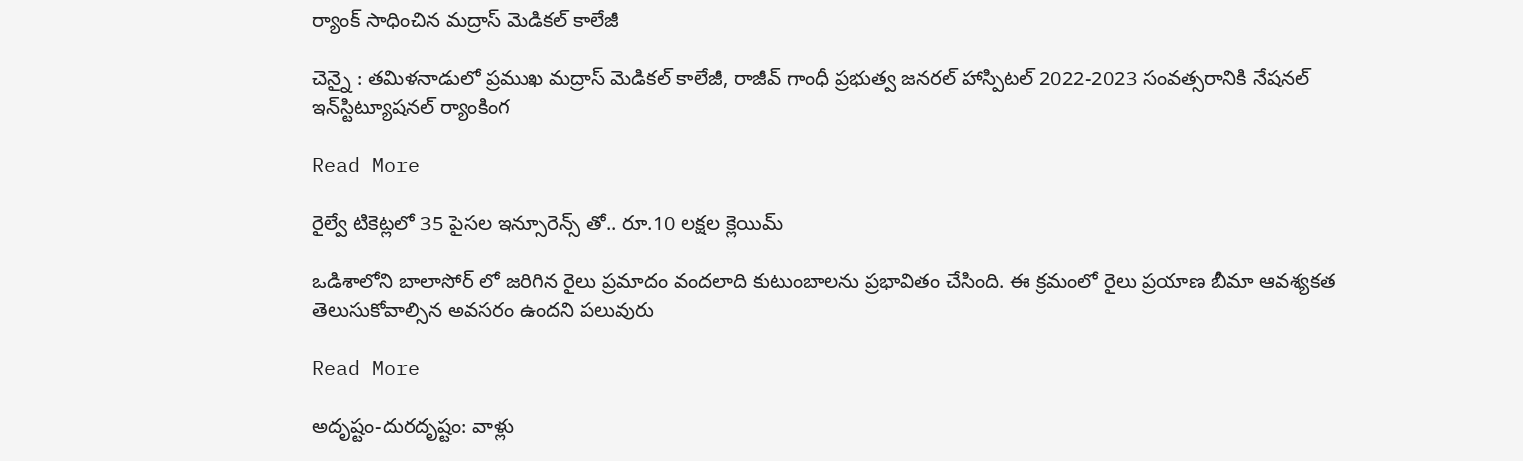ర్యాంక్ సాధించిన మద్రాస్ మెడికల్ కాలేజీ

చెన్నై : తమిళనాడులో ప్రముఖ మద్రాస్ మెడికల్ కాలేజీ, రాజీవ్ గాంధీ ప్రభుత్వ జనరల్ హాస్పిటల్ 2022-2023 సంవత్సరానికి నేషనల్ ఇన్‌స్టిట్యూషనల్ ర్యాంకింగ

Read More

రైల్వే టికెట్లలో 35 పైసల ఇన్సూరెన్స్ తో.. రూ.10 లక్షల క్లెయిమ్

ఒడిశాలోని బాలాసోర్ లో జరిగిన రైలు ప్రమాదం వందలాది కుటుంబాలను ప్రభావితం చేసింది. ఈ క్రమంలో రైలు ప్రయాణ బీమా ఆవశ్యకత తెలుసుకోవాల్సిన అవసరం ఉందని పలువురు

Read More

అదృష్టం-దురదృష్టం: వాళ్లు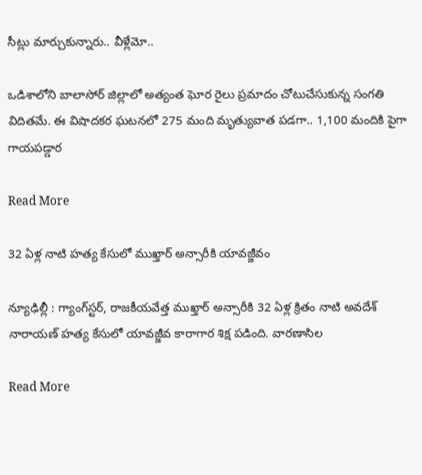సీట్లు మార్చుకున్నారు.. వీళ్లేమో..

ఒడిశాలోని బాలాసోర్ జిల్లాలో అత్యంత ఘోర రైలు ప్రమాదం చోటుచేసుకున్న సంగతి విదితమే. ఈ విషాదకర ఘటనలో 275 మంది మృత్యువాత పడగా.. 1,100 మందికి పైగా గాయపడ్డార

Read More

32 ఏళ్ల నాటి హత్య కేసులో ముఖ్తార్ అన్సారీకి యావజ్జీవం

న్యూఢిల్లీ : గ్యాంగ్‌స్టర్, రాజకీయవేత్త ముఖ్తార్ అన్సారీకి 32 ఏళ్ల క్రితం నాటి అవదేశ్ నారాయణ్ హత్య కేసులో యావజ్జీవ కారాగార శిక్ష పడింది. వారణాసిల

Read More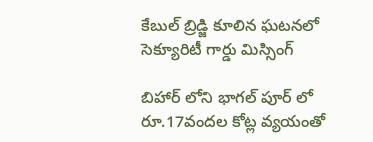కేబుల్ బ్రిడ్జి కూలిన ఘటనలో సెక్యూరిటీ గార్డు మిస్సింగ్

బిహార్ లోని భాగల్ పూర్ లో రూ.17వందల కోట్ల వ్యయంతో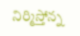నిర్మిస్తోన్న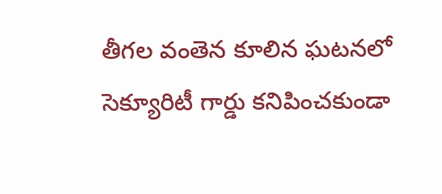తీగల వంతెన కూలిన ఘటనలో సెక్యూరిటీ గార్డు కనిపించకుండా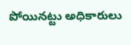పోయినట్టు అధికారులు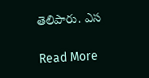తెలిపారు. ఎస

Read More